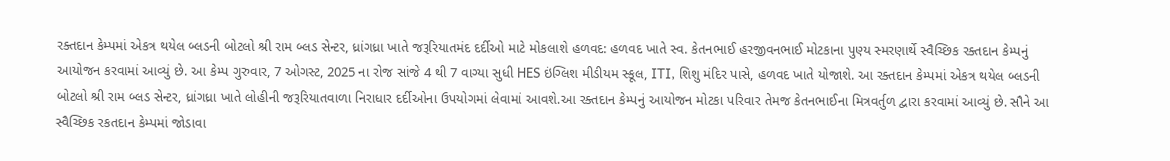રક્તદાન કેમ્પમાં એકત્ર થયેલ બ્લડની બોટલો શ્રી રામ બ્લડ સેન્ટર, ધ્રાંગધ્રા ખાતે જરૂરિયાતમંદ દર્દીઓ માટે મોકલાશે હળવદ: હળવદ ખાતે સ્વ. કેતનભાઈ હરજીવનભાઈ મોટકાના પુણ્ય સ્મરણાર્થે સ્વૈચ્છિક રક્તદાન કેમ્પનું આયોજન કરવામાં આવ્યું છે. આ કેમ્પ ગુરુવાર, 7 ઓગસ્ટ, 2025 ના રોજ સાંજે 4 થી 7 વાગ્યા સુધી HES ઇંગ્લિશ મીડીયમ સ્કૂલ, ITI, શિશુ મંદિર પાસે, હળવદ ખાતે યોજાશે. આ રક્તદાન કેમ્પમાં એકત્ર થયેલ બ્લડની બોટલો શ્રી રામ બ્લડ સેન્ટર, ધ્રાંગધ્રા ખાતે લોહીની જરૂરિયાતવાળા નિરાધાર દર્દીઓના ઉપયોગમાં લેવામાં આવશે.આ રક્તદાન કેમ્પનું આયોજન મોટકા પરિવાર તેમજ કેતનભાઈના મિત્રવર્તુળ દ્વારા કરવામાં આવ્યું છે. સૌને આ સ્વૈચ્છિક રકતદાન કેમ્પમાં જોડાવા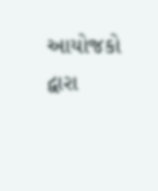આયોજકો દ્વારા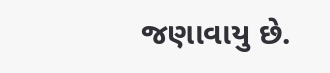જણાવાયુ છે.